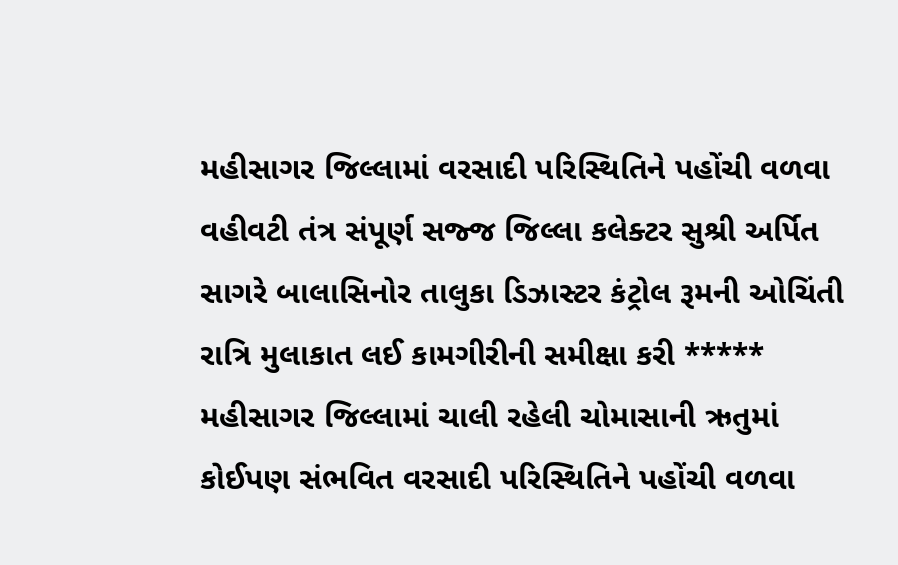મહીસાગર જિલ્લામાં વરસાદી પરિસ્થિતિને પહોંચી વળવા વહીવટી તંત્ર સંપૂર્ણ સજ્જ જિલ્લા કલેક્ટર સુશ્રી અર્પિત સાગરે બાલાસિનોર તાલુકા ડિઝાસ્ટર કંટ્રોલ રૂમની ઓચિંતી રાત્રિ મુલાકાત લઈ કામગીરીની સમીક્ષા કરી ***** મહીસાગર જિલ્લામાં ચાલી રહેલી ચોમાસાની ઋતુમાં કોઈપણ સંભવિત વરસાદી પરિસ્થિતિને પહોંચી વળવા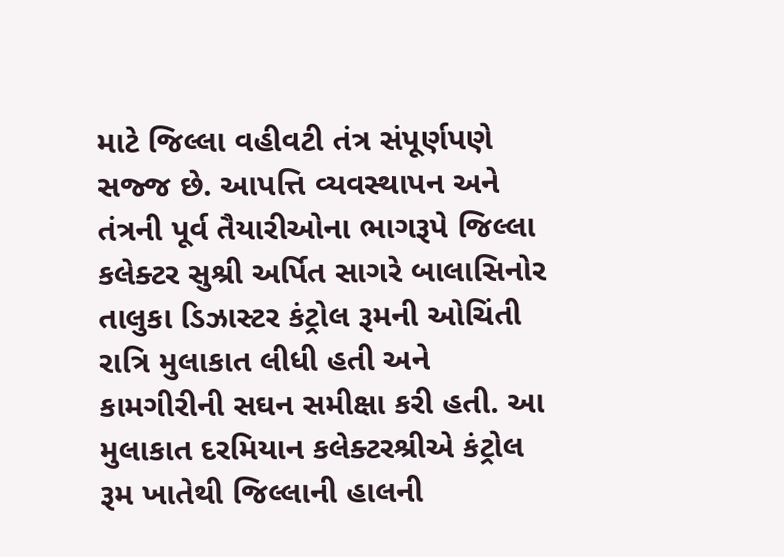માટે જિલ્લા વહીવટી તંત્ર સંપૂર્ણપણે સજ્જ છે. આપત્તિ વ્યવસ્થાપન અને તંત્રની પૂર્વ તૈયારીઓના ભાગરૂપે જિલ્લા કલેક્ટર સુશ્રી અર્પિત સાગરે બાલાસિનોર તાલુકા ડિઝાસ્ટર કંટ્રોલ રૂમની ઓચિંતી રાત્રિ મુલાકાત લીધી હતી અને કામગીરીની સઘન સમીક્ષા કરી હતી. આ મુલાકાત દરમિયાન કલેક્ટરશ્રીએ કંટ્રોલ રૂમ ખાતેથી જિલ્લાની હાલની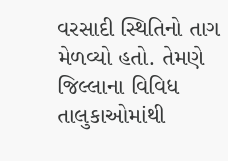વરસાદી સ્થિતિનો તાગ મેળવ્યો હતો. તેમણે જિલ્લાના વિવિધ તાલુકાઓમાંથી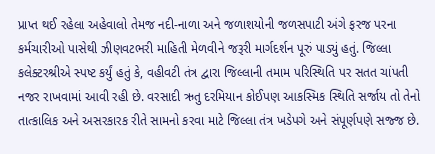પ્રાપ્ત થઈ રહેલા અહેવાલો તેમજ નદી-નાળા અને જળાશયોની જળસપાટી અંગે ફરજ પરના કર્મચારીઓ પાસેથી ઝીણવટભરી માહિતી મેળવીને જરૂરી માર્ગદર્શન પૂરું પાડ્યું હતું. જિલ્લા કલેક્ટરશ્રીએ સ્પષ્ટ કર્યું હતું કે, વહીવટી તંત્ર દ્વારા જિલ્લાની તમામ પરિસ્થિતિ પર સતત ચાંપતી નજર રાખવામાં આવી રહી છે. વરસાદી ઋતુ દરમિયાન કોઈપણ આકસ્મિક સ્થિતિ સર્જાય તો તેનો તાત્કાલિક અને અસરકારક રીતે સામનો કરવા માટે જિલ્લા તંત્ર ખડેપગે અને સંપૂર્ણપણે સજ્જ છે.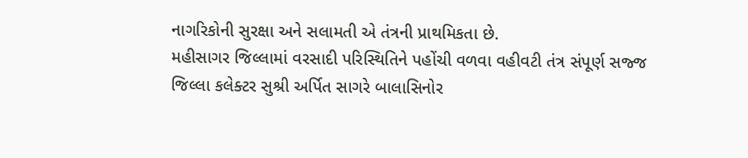નાગરિકોની સુરક્ષા અને સલામતી એ તંત્રની પ્રાથમિકતા છે.
મહીસાગર જિલ્લામાં વરસાદી પરિસ્થિતિને પહોંચી વળવા વહીવટી તંત્ર સંપૂર્ણ સજ્જ જિલ્લા કલેક્ટર સુશ્રી અર્પિત સાગરે બાલાસિનોર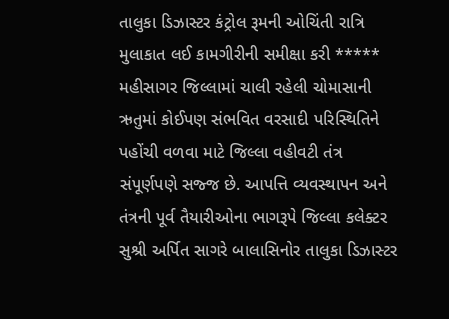તાલુકા ડિઝાસ્ટર કંટ્રોલ રૂમની ઓચિંતી રાત્રિ મુલાકાત લઈ કામગીરીની સમીક્ષા કરી ***** મહીસાગર જિલ્લામાં ચાલી રહેલી ચોમાસાની ઋતુમાં કોઈપણ સંભવિત વરસાદી પરિસ્થિતિને પહોંચી વળવા માટે જિલ્લા વહીવટી તંત્ર
સંપૂર્ણપણે સજ્જ છે. આપત્તિ વ્યવસ્થાપન અને તંત્રની પૂર્વ તૈયારીઓના ભાગરૂપે જિલ્લા કલેક્ટર સુશ્રી અર્પિત સાગરે બાલાસિનોર તાલુકા ડિઝાસ્ટર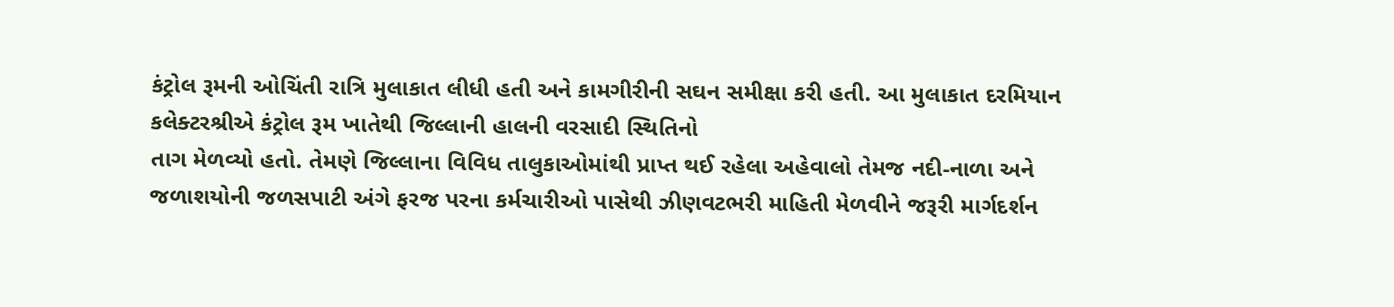કંટ્રોલ રૂમની ઓચિંતી રાત્રિ મુલાકાત લીધી હતી અને કામગીરીની સઘન સમીક્ષા કરી હતી. આ મુલાકાત દરમિયાન કલેક્ટરશ્રીએ કંટ્રોલ રૂમ ખાતેથી જિલ્લાની હાલની વરસાદી સ્થિતિનો
તાગ મેળવ્યો હતો. તેમણે જિલ્લાના વિવિધ તાલુકાઓમાંથી પ્રાપ્ત થઈ રહેલા અહેવાલો તેમજ નદી-નાળા અને જળાશયોની જળસપાટી અંગે ફરજ પરના કર્મચારીઓ પાસેથી ઝીણવટભરી માહિતી મેળવીને જરૂરી માર્ગદર્શન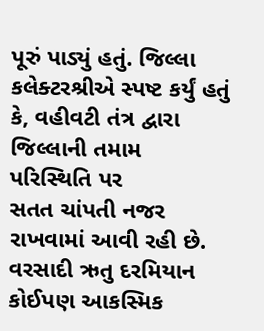પૂરું પાડ્યું હતું. જિલ્લા કલેક્ટરશ્રીએ સ્પષ્ટ કર્યું હતું કે, વહીવટી તંત્ર દ્વારા જિલ્લાની તમામ પરિસ્થિતિ પર
સતત ચાંપતી નજર રાખવામાં આવી રહી છે. વરસાદી ઋતુ દરમિયાન કોઈપણ આકસ્મિક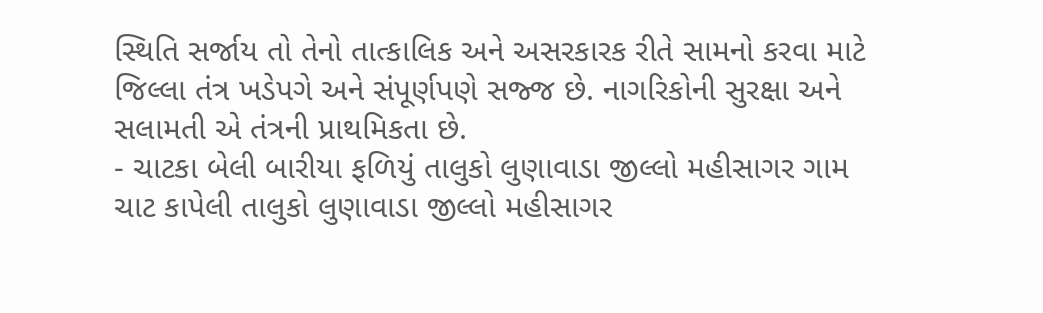સ્થિતિ સર્જાય તો તેનો તાત્કાલિક અને અસરકારક રીતે સામનો કરવા માટે જિલ્લા તંત્ર ખડેપગે અને સંપૂર્ણપણે સજ્જ છે. નાગરિકોની સુરક્ષા અને સલામતી એ તંત્રની પ્રાથમિકતા છે.
- ચાટકા બેલી બારીયા ફળિયું તાલુકો લુણાવાડા જીલ્લો મહીસાગર ગામ ચાટ કાપેલી તાલુકો લુણાવાડા જીલ્લો મહીસાગર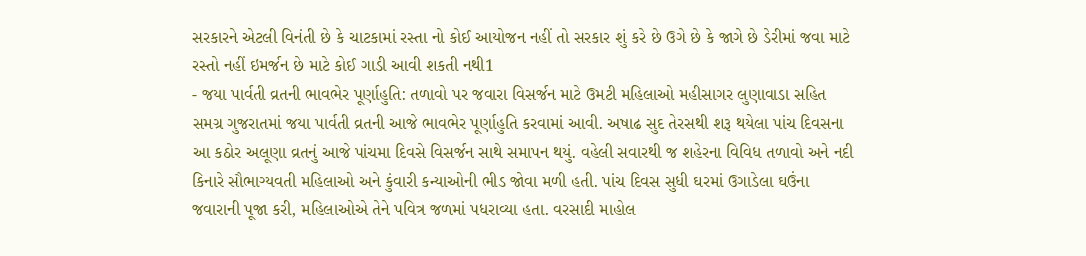સરકારને એટલી વિનંતી છે કે ચાટકામાં રસ્તા નો કોઈ આયોજન નહીં તો સરકાર શું કરે છે ઉગે છે કે જાગે છે ડેરીમાં જવા માટે રસ્તો નહીં ઇમર્જન છે માટે કોઈ ગાડી આવી શકતી નથી1
- જયા પાર્વતી વ્રતની ભાવભેર પૂર્ણાહુતિ: તળાવો પર જવારા વિસર્જન માટે ઉમટી મહિલાઓ મહીસાગર લુણાવાડા સહિત સમગ્ર ગુજરાતમાં જયા પાર્વતી વ્રતની આજે ભાવભેર પૂર્ણાહુતિ કરવામાં આવી. અષાઢ સુદ તેરસથી શરૂ થયેલા પાંચ દિવસના આ કઠોર અલૂણા વ્રતનું આજે પાંચમા દિવસે વિસર્જન સાથે સમાપન થયું. વહેલી સવારથી જ શહેરના વિવિધ તળાવો અને નદી કિનારે સૌભાગ્યવતી મહિલાઓ અને કુંવારી કન્યાઓની ભીડ જોવા મળી હતી. પાંચ દિવસ સુધી ઘરમાં ઉગાડેલા ઘઉંના જવારાની પૂજા કરી, મહિલાઓએ તેને પવિત્ર જળમાં પધરાવ્યા હતા. વરસાદી માહોલ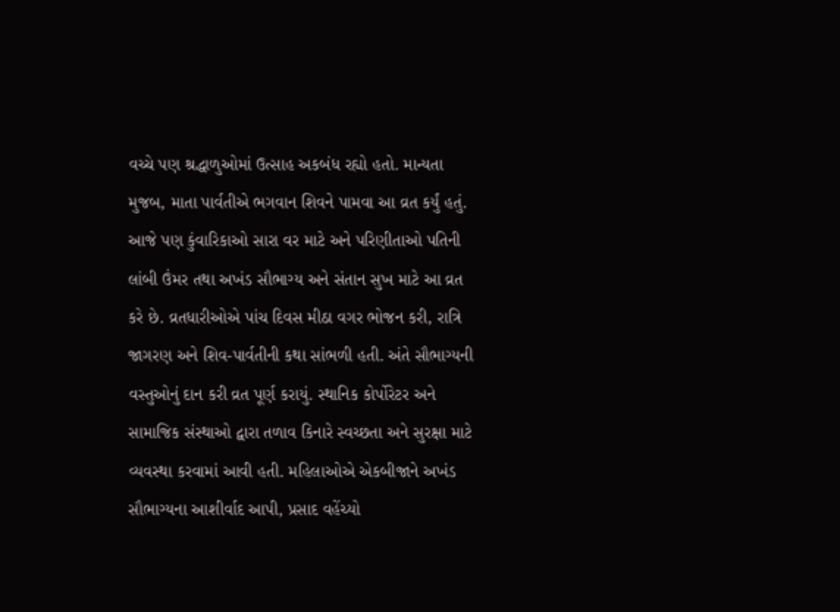વચ્ચે પણ શ્રદ્ધાળુઓમાં ઉત્સાહ અકબંધ રહ્યો હતો. માન્યતા મુજબ, માતા પાર્વતીએ ભગવાન શિવને પામવા આ વ્રત કર્યું હતું. આજે પણ કુંવારિકાઓ સારા વર માટે અને પરિણીતાઓ પતિની લાંબી ઉંમર તથા અખંડ સૌભાગ્ય અને સંતાન સુખ માટે આ વ્રત કરે છે. વ્રતધારીઓએ પાંચ દિવસ મીઠા વગર ભોજન કરી, રાત્રિ જાગરણ અને શિવ-પાર્વતીની કથા સાંભળી હતી. અંતે સૌભાગ્યની વસ્તુઓનું દાન કરી વ્રત પૂર્ણ કરાયું. સ્થાનિક કોર્પોરેટર અને સામાજિક સંસ્થાઓ દ્વારા તળાવ કિનારે સ્વચ્છતા અને સુરક્ષા માટે વ્યવસ્થા કરવામાં આવી હતી. મહિલાઓએ એકબીજાને અખંડ સૌભાગ્યના આશીર્વાદ આપી, પ્રસાદ વહેંચ્યો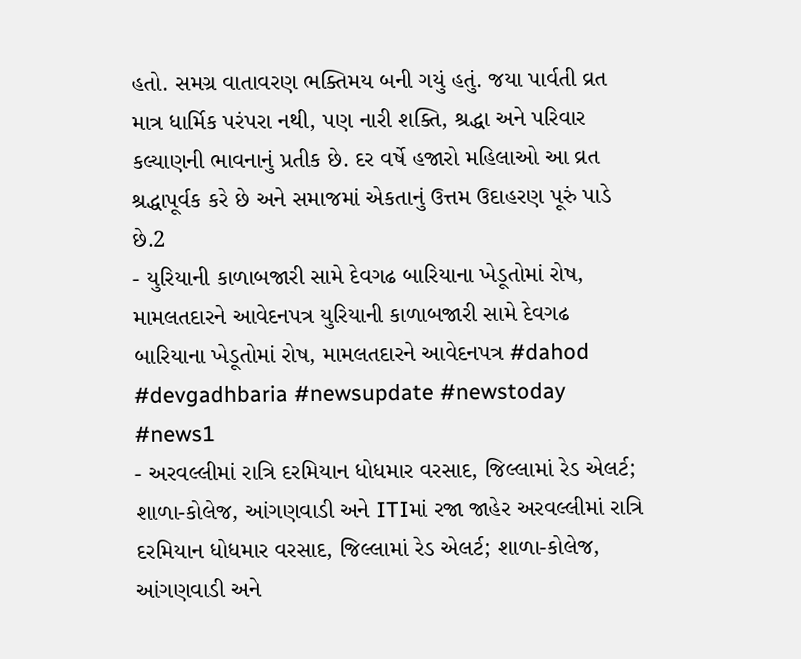હતો. સમગ્ર વાતાવરણ ભક્તિમય બની ગયું હતું. જયા પાર્વતી વ્રત માત્ર ધાર્મિક પરંપરા નથી, પણ નારી શક્તિ, શ્રદ્ધા અને પરિવાર કલ્યાણની ભાવનાનું પ્રતીક છે. દર વર્ષે હજારો મહિલાઓ આ વ્રત શ્રદ્ધાપૂર્વક કરે છે અને સમાજમાં એકતાનું ઉત્તમ ઉદાહરણ પૂરું પાડે છે.2
- યુરિયાની કાળાબજારી સામે દેવગઢ બારિયાના ખેડૂતોમાં રોષ, મામલતદારને આવેદનપત્ર યુરિયાની કાળાબજારી સામે દેવગઢ બારિયાના ખેડૂતોમાં રોષ, મામલતદારને આવેદનપત્ર #dahod #devgadhbaria #newsupdate #newstoday #news1
- અરવલ્લીમાં રાત્રિ દરમિયાન ધોધમાર વરસાદ, જિલ્લામાં રેડ એલર્ટ; શાળા-કોલેજ, આંગણવાડી અને ITIમાં રજા જાહેર અરવલ્લીમાં રાત્રિ દરમિયાન ધોધમાર વરસાદ, જિલ્લામાં રેડ એલર્ટ; શાળા-કોલેજ, આંગણવાડી અને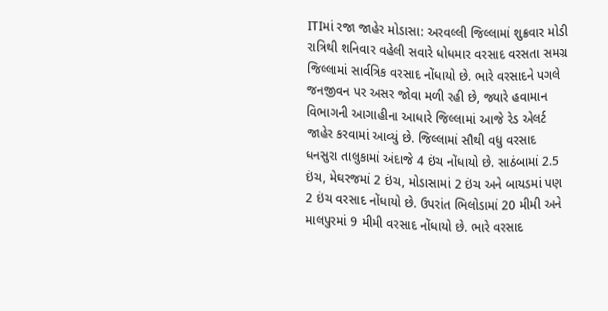ITIમાં રજા જાહેર મોડાસા: અરવલ્લી જિલ્લામાં શુક્રવાર મોડી રાત્રિથી શનિવાર વહેલી સવારે ધોધમાર વરસાદ વરસતા સમગ્ર જિલ્લામાં સાર્વત્રિક વરસાદ નોંધાયો છે. ભારે વરસાદને પગલે જનજીવન પર અસર જોવા મળી રહી છે, જ્યારે હવામાન વિભાગની આગાહીના આધારે જિલ્લામાં આજે રેડ એલર્ટ જાહેર કરવામાં આવ્યું છે. જિલ્લામાં સૌથી વધુ વરસાદ ધનસુરા તાલુકામાં અંદાજે 4 ઇંચ નોંધાયો છે. સાઠંબામાં 2.5 ઇંચ, મેઘરજમાં 2 ઇંચ, મોડાસામાં 2 ઇંચ અને બાયડમાં પણ 2 ઇંચ વરસાદ નોંધાયો છે. ઉપરાંત ભિલોડામાં 20 મીમી અને માલપુરમાં 9 મીમી વરસાદ નોંધાયો છે. ભારે વરસાદ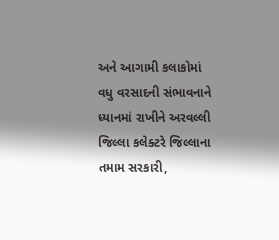અને આગામી કલાકોમાં વધુ વરસાદની સંભાવનાને ધ્યાનમાં રાખીને અરવલ્લી જિલ્લા કલેક્ટરે જિલ્લાના તમામ સરકારી,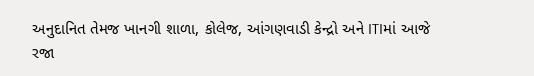અનુદાનિત તેમજ ખાનગી શાળા, કોલેજ, આંગણવાડી કેન્દ્રો અને ITIમાં આજે રજા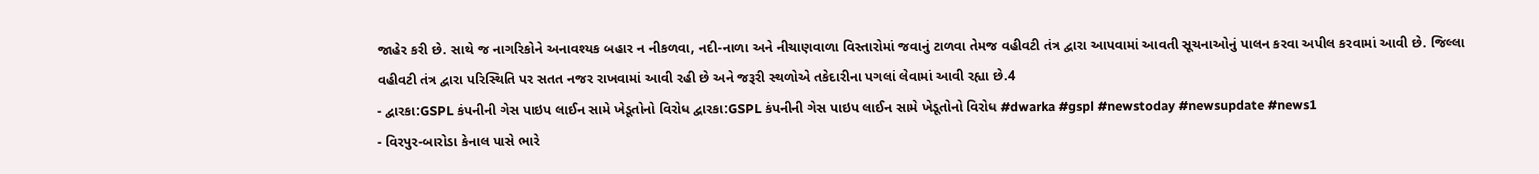જાહેર કરી છે. સાથે જ નાગરિકોને અનાવશ્યક બહાર ન નીકળવા, નદી-નાળા અને નીચાણવાળા વિસ્તારોમાં જવાનું ટાળવા તેમજ વહીવટી તંત્ર દ્વારા આપવામાં આવતી સૂચનાઓનું પાલન કરવા અપીલ કરવામાં આવી છે. જિલ્લા વહીવટી તંત્ર દ્વારા પરિસ્થિતિ પર સતત નજર રાખવામાં આવી રહી છે અને જરૂરી સ્થળોએ તકેદારીના પગલાં લેવામાં આવી રહ્યા છે.4
- દ્વારકા:GSPL કંપનીની ગેસ પાઇપ લાઈન સામે ખેડૂતોનો વિરોધ દ્વારકા:GSPL કંપનીની ગેસ પાઇપ લાઈન સામે ખેડૂતોનો વિરોધ #dwarka #gspl #newstoday #newsupdate #news1
- વિરપુર-બારોડા કેનાલ પાસે ભારે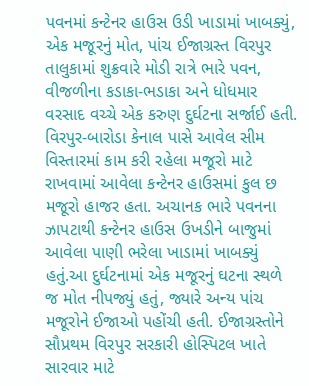પવનમાં કન્ટેનર હાઉસ ઉડી ખાડામાં ખાબક્યું, એક મજૂરનું મોત, પાંચ ઈજાગ્રસ્ત વિરપુર તાલુકામાં શુક્રવારે મોડી રાત્રે ભારે પવન, વીજળીના કડાકા-ભડાકા અને ધોધમાર વરસાદ વચ્ચે એક કરુણ દુર્ઘટના સર્જાઈ હતી. વિરપુર-બારોડા કેનાલ પાસે આવેલ સીમ વિસ્તારમાં કામ કરી રહેલા મજૂરો માટે રાખવામાં આવેલા કન્ટેનર હાઉસમાં કુલ છ મજૂરો હાજર હતા. અચાનક ભારે પવનના ઝાપટાથી કન્ટેનર હાઉસ ઉખડીને બાજુમાં આવેલા પાણી ભરેલા ખાડામાં ખાબક્યું હતું.આ દુર્ઘટનામાં એક મજૂરનું ઘટના સ્થળે જ મોત નીપજ્યું હતું, જ્યારે અન્ય પાંચ મજૂરોને ઈજાઓ પહોંચી હતી. ઈજાગ્રસ્તોને સૌપ્રથમ વિરપુર સરકારી હોસ્પિટલ ખાતે સારવાર માટે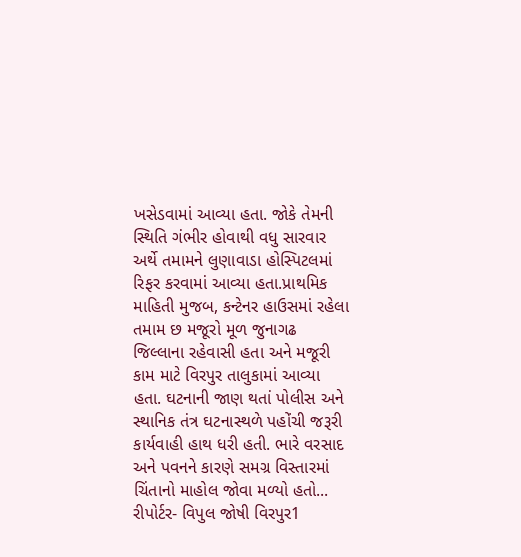ખસેડવામાં આવ્યા હતા. જોકે તેમની સ્થિતિ ગંભીર હોવાથી વધુ સારવાર અર્થે તમામને લુણાવાડા હોસ્પિટલમાં રિફર કરવામાં આવ્યા હતા.પ્રાથમિક માહિતી મુજબ, કન્ટેનર હાઉસમાં રહેલા તમામ છ મજૂરો મૂળ જુનાગઢ જિલ્લાના રહેવાસી હતા અને મજૂરી કામ માટે વિરપુર તાલુકામાં આવ્યા હતા. ઘટનાની જાણ થતાં પોલીસ અને સ્થાનિક તંત્ર ઘટનાસ્થળે પહોંચી જરૂરી કાર્યવાહી હાથ ધરી હતી. ભારે વરસાદ અને પવનને કારણે સમગ્ર વિસ્તારમાં ચિંતાનો માહોલ જોવા મળ્યો હતો... રીપોર્ટર- વિપુલ જોષી વિરપુર1